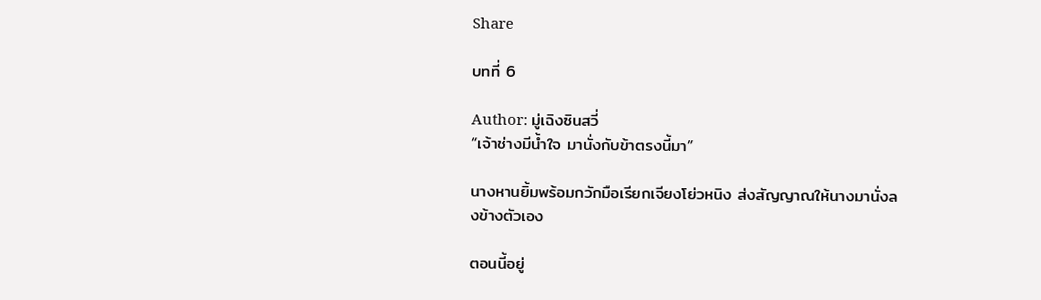Share

บทที่ 6

Author: มู่เฉิงซินสวี่
“เจ้าช่างมีน้ำใจ มานั่งกับข้าตรงนี้มา”

นางหานยิ้มพร้อมกวักมือเรียกเจียงโย่วหนิง ส่งสัญญาณให้นางมานั่งลงข้างตัวเอง

ตอนนี้อยู่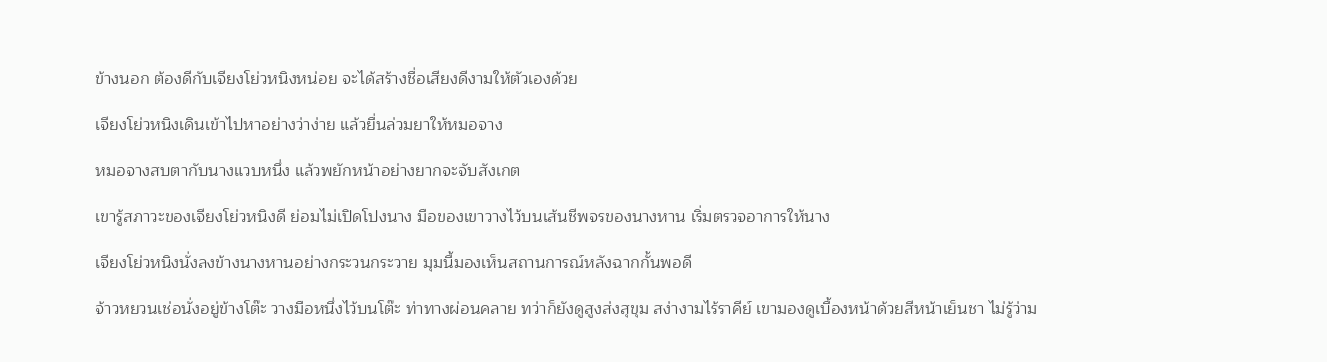ข้างนอก ต้องดีกับเจียงโย่วหนิงหน่อย จะได้สร้างชื่อเสียงดีงามให้ตัวเองด้วย

เจียงโย่วหนิงเดินเข้าไปหาอย่างว่าง่าย แล้วยื่นล่วมยาให้หมอจาง

หมอจางสบตากับนางแวบหนึ่ง แล้วพยักหน้าอย่างยากจะจับสังเกต

เขารู้สภาวะของเจียงโย่วหนิงดี ย่อมไม่เปิดโปงนาง มือของเขาวางไว้บนเส้นชีพจรของนางหาน เริ่มตรวจอาการให้นาง

เจียงโย่วหนิงนั่งลงข้างนางหานอย่างกระวนกระวาย มุมนี้มองเห็นสถานการณ์หลังฉากกั้นพอดี

จ้าวหยวนเช่อนั่งอยู่ข้างโต๊ะ วางมือหนึ่งไว้บนโต๊ะ ท่าทางผ่อนคลาย ทว่าก็ยังดูสูงส่งสุขุม สง่างามไร้ราคีย์ เขามองดูเบื้องหน้าด้วยสีหน้าเย็นชา ไม่รู้ว่าม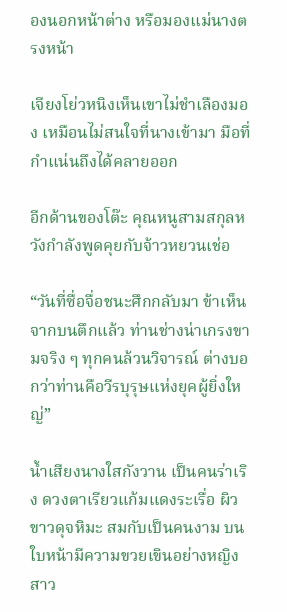องนอกหน้าต่าง หรือมองแม่นางตรงหน้า

เจียงโย่วหนิงเห็นเขาไม่ชำเลืองมอง เหมือนไม่สนใจที่นางเข้ามา มือที่กำแน่นถึงได้คลายออก

อีกด้านของโต๊ะ คุณหนูสามสกุลหวังกำลังพูดคุยกับจ้าวหยวนเช่อ

“วันที่ซื่อจื่อชนะศึกกลับมา ข้าเห็นจากบนตึกแล้ว ท่านช่างน่าเกรงขามจริง ๆ ทุกคนล้วนวิจารณ์ ต่างบอกว่าท่านคือวีรบุรุษแห่งยุคผู้ยิ่งใหญ่”

น้ำเสียงนางใสกังวาน เป็นคนร่าเริง ดวงตาเรียวแก้มแดงระเรื่อ ผิวขาวดุจหิมะ สมกับเป็นคนงาม บนใบหน้ามีความขวยเขินอย่างหญิงสาว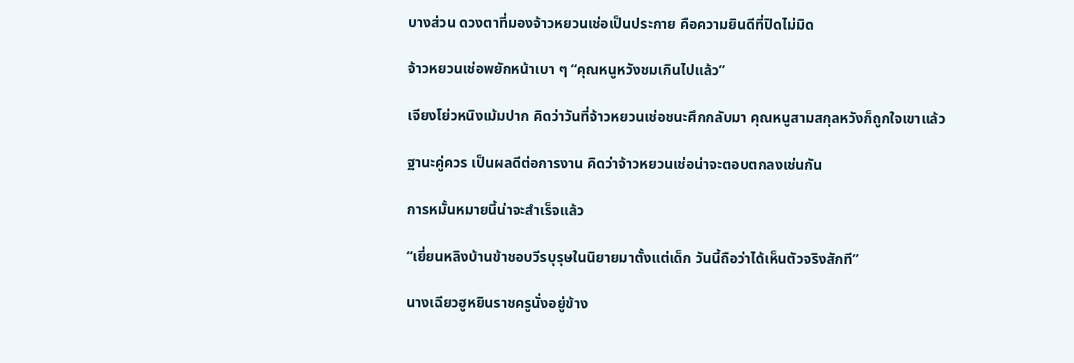บางส่วน ดวงตาที่มองจ้าวหยวนเช่อเป็นประกาย คือความยินดีที่ปิดไม่มิด

จ้าวหยวนเช่อพยักหน้าเบา ๆ “คุณหนูหวังชมเกินไปแล้ว”

เจียงโย่วหนิงเม้มปาก คิดว่าวันที่จ้าวหยวนเช่อชนะศึกกลับมา คุณหนูสามสกุลหวังก็ถูกใจเขาแล้ว

ฐานะคู่ควร เป็นผลดีต่อการงาน คิดว่าจ้าวหยวนเช่อน่าจะตอบตกลงเช่นกัน

การหมั้นหมายนี้น่าจะสำเร็จแล้ว

“เยี่ยนหลิงบ้านข้าชอบวีรบุรุษในนิยายมาตั้งแต่เด็ก วันนี้ถือว่าได้เห็นตัวจริงสักที”

นางเฉียวฮูหยินราชครูนั่งอยู่ข้าง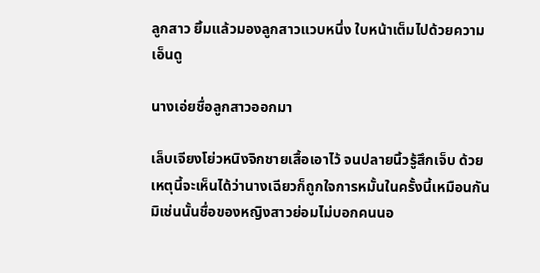ลูกสาว ยิ้มแล้วมองลูกสาวแวบหนึ่ง ใบหน้าเต็มไปด้วยความเอ็นดู

นางเอ่ยชื่อลูกสาวออกมา

เล็บเจียงโย่วหนิงจิกชายเสื้อเอาไว้ จนปลายนิ้วรู้สึกเจ็บ ด้วยเหตุนี้จะเห็นได้ว่านางเฉียวก็ถูกใจการหมั้นในครั้งนี้เหมือนกัน มิเช่นนั้นชื่อของหญิงสาวย่อมไม่บอกคนนอ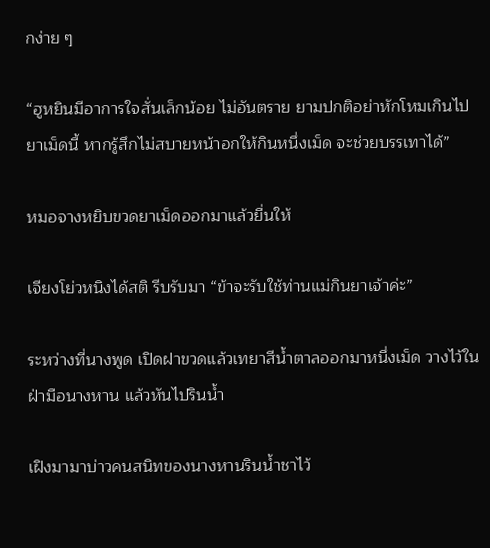กง่าย ๆ

“ฮูหยินมีอาการใจสั่นเล็กน้อย ไม่อันตราย ยามปกติอย่าหักโหมเกินไป ยาเม็ดนี้ หากรู้สึกไม่สบายหน้าอกให้กินหนึ่งเม็ด จะช่วยบรรเทาได้”

หมอจางหยิบขวดยาเม็ดออกมาแล้วยื่นให้

เจียงโย่วหนิงได้สติ รีบรับมา “ข้าจะรับใช้ท่านแม่กินยาเจ้าค่ะ”

ระหว่างที่นางพูด เปิดฝาขวดแล้วเทยาสีน้ำตาลออกมาหนึ่งเม็ด วางไว้ในฝ่ามือนางหาน แล้วหันไปรินน้ำ

เฝิงมามาบ่าวคนสนิทของนางหานรินน้ำชาไว้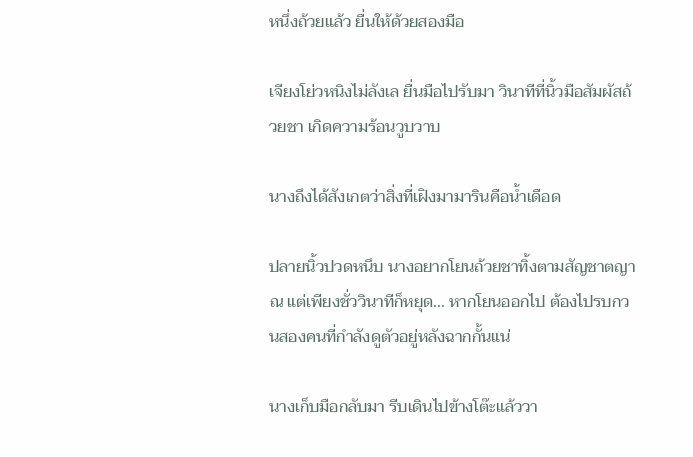หนึ่งถ้วยแล้ว ยื่นให้ด้วยสองมือ

เจียงโย่วหนิงไม่ลังเล ยื่นมือไปรับมา วินาทีที่นิ้วมือสัมผัสถ้วยชา เกิดความร้อนวูบวาบ

นางถึงได้สังเกตว่าสิ่งที่เฝิงมามารินคือน้ำเดือด

ปลายนิ้วปวดหนึบ นางอยากโยนถ้วยชาทิ้งตามสัญชาตญาณ แต่เพียงชั่ววินาทีก็หยุด... หากโยนออกไป ต้องไปรบกวนสองคนที่กำลังดูตัวอยู่หลังฉากกั้นแน่

นางเก็บมือกลับมา รีบเดินไปข้างโต๊ะแล้ววา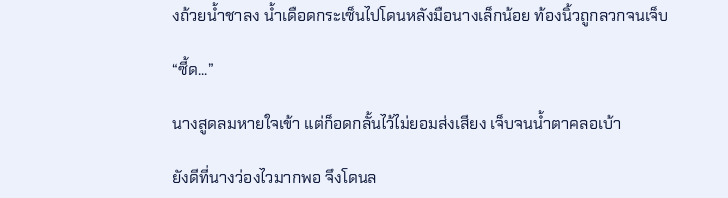งถ้วยน้ำชาลง น้ำเดือดกระเซ็นไปโดนหลังมือนางเล็กน้อย ท้องนิ้วถูกลวกจนเจ็บ

“ซี้ด...”

นางสูดลมหายใจเข้า แต่ก็อดกลั้นไว้ไม่ยอมส่งเสียง เจ็บจนน้ำตาคลอเบ้า

ยังดีที่นางว่องไวมากพอ จึงโดนล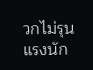วกไม่รุนแรงนัก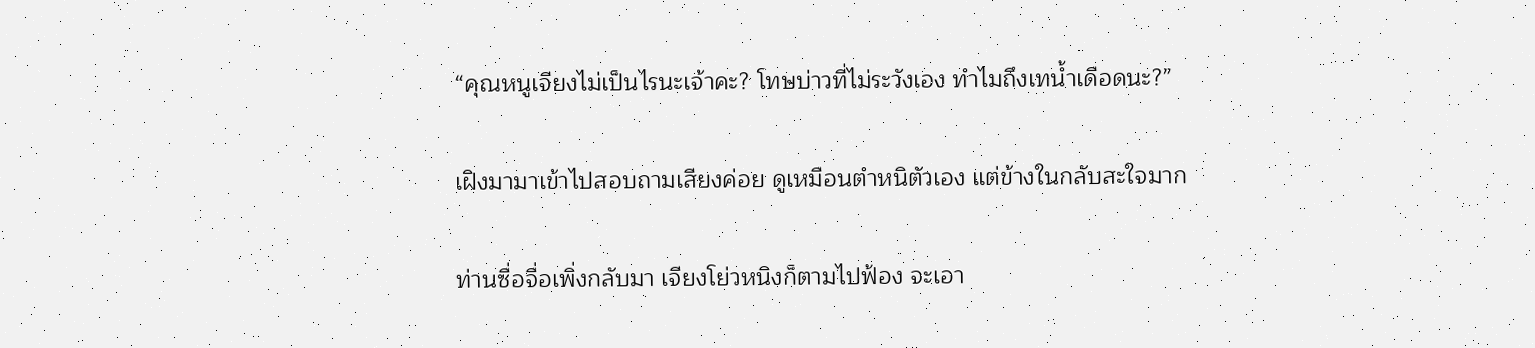“คุณหนูเจียงไม่เป็นไรนะเจ้าคะ? โทษบ่าวที่ไม่ระวังเอง ทำไมถึงเทน้ำเดือดนะ?”

เฝิงมามาเข้าไปสอบถามเสียงค่อย ดูเหมือนตำหนิตัวเอง แต่ข้างในกลับสะใจมาก

ท่านซื่อจื่อเพิ่งกลับมา เจียงโย่วหนิงก็ตามไปฟ้อง จะเอา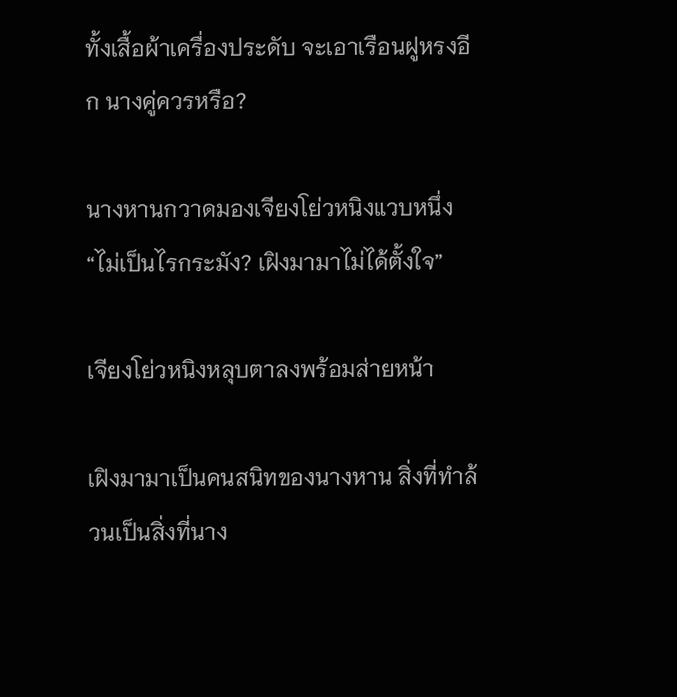ทั้งเสื้อผ้าเครื่องประดับ จะเอาเรือนฝูหรงอีก นางคู่ควรหรือ?

นางหานกวาดมองเจียงโย่วหนิงแวบหนึ่ง “ไม่เป็นไรกระมัง? เฝิงมามาไม่ได้ตั้งใจ”

เจียงโย่วหนิงหลุบตาลงพร้อมส่ายหน้า

เฝิงมามาเป็นคนสนิทของนางหาน สิ่งที่ทำล้วนเป็นสิ่งที่นาง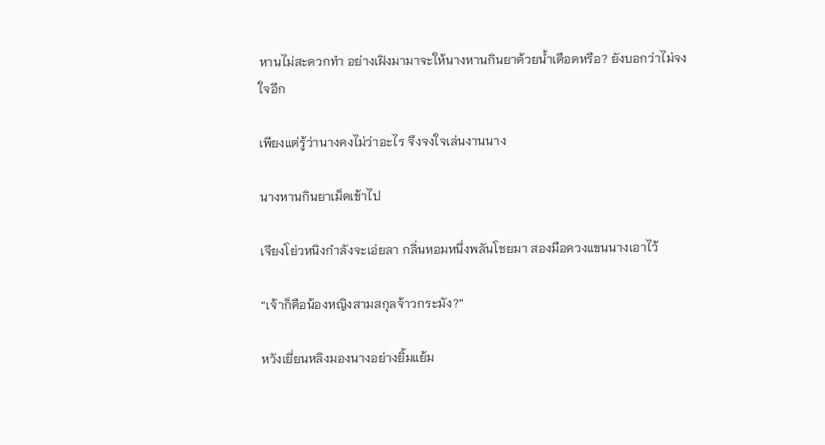หานไม่สะดวกทำ อย่างเฝิงมามาจะให้นางหานกินยาด้วยน้ำเดือดหรือ? ยังบอกว่าไม่จงใจอีก

เพียงแต่รู้ว่านางคงไม่ว่าอะไร จึงจงใจเล่นงานนาง

นางหานกินยาเม็ดเข้าไป

เจียงโย่วหนิงกำลังจะเอ่ยลา กลิ่นหอมหนึ่งพลันโชยมา สองมือควงแขนนางเอาไว้

“เจ้าก็คือน้องหญิงสามสกุลจ้าวกระมัง?”

หวังเยี่ยนหลิงมองนางอย่างยิ้มแย้ม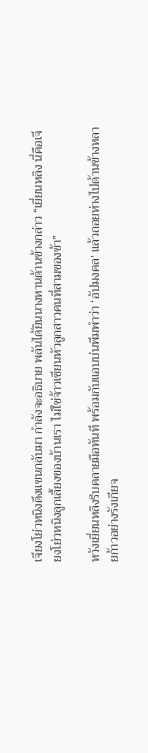เจียงโย่วหนิงดึงแขนกลับมา กำลังจะอธิบาย พลันได้ยินนางหานด้านข้างกล่าว “เยี่ยนหลิง นี่คือเจียงโย่วหนิงลูกเลี้ยงของบ้านเรา ไม่ใช่จ้าวเชียนหัวลูกสาวคนที่สามของข้า”

หวังเยี่ยนหลิงรีบคลายมือทันที พร้อมกับแอบบ่นพึมพำว่า ‘อัปมงคล’ แล้วถอยห่างไปด้านข้างหลายก้าวอย่างรังเกียจ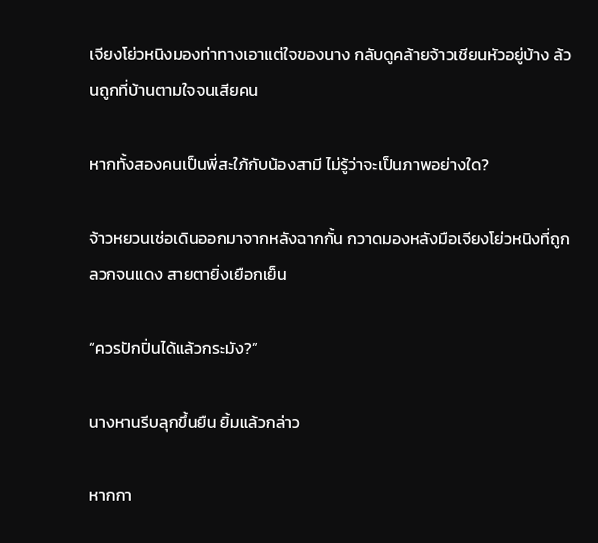เจียงโย่วหนิงมองท่าทางเอาแต่ใจของนาง กลับดูคล้ายจ้าวเชียนหัวอยู่บ้าง ล้วนถูกที่บ้านตามใจจนเสียคน

หากทั้งสองคนเป็นพี่สะใภ้กับน้องสามี ไม่รู้ว่าจะเป็นภาพอย่างใด?

จ้าวหยวนเช่อเดินออกมาจากหลังฉากกั้น กวาดมองหลังมือเจียงโย่วหนิงที่ถูกลวกจนแดง สายตายิ่งเยือกเย็น

“ควรปักปิ่นได้แล้วกระมัง?”

นางหานรีบลุกขึ้นยืน ยิ้มแล้วกล่าว

หากกา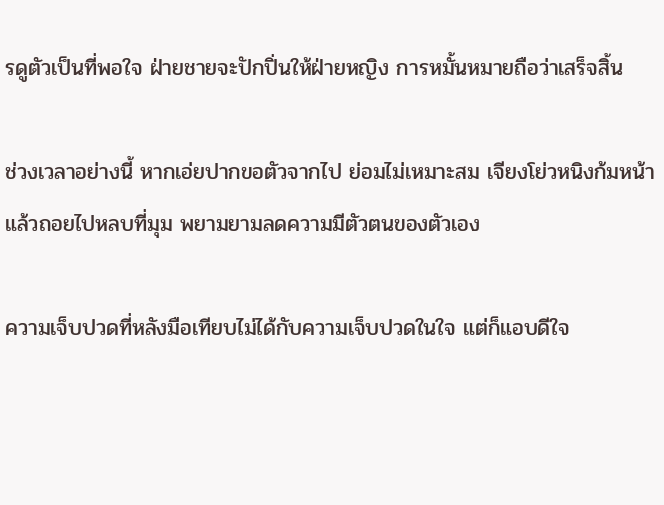รดูตัวเป็นที่พอใจ ฝ่ายชายจะปักปิ่นให้ฝ่ายหญิง การหมั้นหมายถือว่าเสร็จสิ้น

ช่วงเวลาอย่างนี้ หากเอ่ยปากขอตัวจากไป ย่อมไม่เหมาะสม เจียงโย่วหนิงก้มหน้าแล้วถอยไปหลบที่มุม พยามยามลดความมีตัวตนของตัวเอง

ความเจ็บปวดที่หลังมือเทียบไม่ได้กับความเจ็บปวดในใจ แต่ก็แอบดีใจ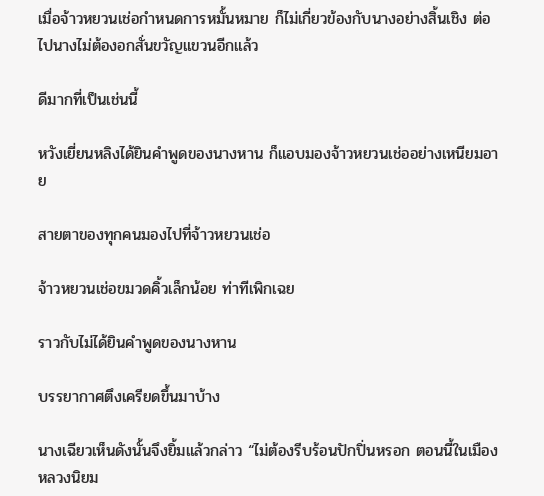เมื่อจ้าวหยวนเช่อกำหนดการหมั้นหมาย ก็ไม่เกี่ยวข้องกับนางอย่างสิ้นเชิง ต่อไปนางไม่ต้องอกสั่นขวัญแขวนอีกแล้ว

ดีมากที่เป็นเช่นนี้

หวังเยี่ยนหลิงได้ยินคำพูดของนางหาน ก็แอบมองจ้าวหยวนเช่ออย่างเหนียมอาย

สายตาของทุกคนมองไปที่จ้าวหยวนเช่อ

จ้าวหยวนเช่อขมวดคิ้วเล็กน้อย ท่าทีเพิกเฉย

ราวกับไม่ได้ยินคำพูดของนางหาน

บรรยากาศตึงเครียดขึ้นมาบ้าง

นางเฉียวเห็นดังนั้นจึงยิ้มแล้วกล่าว “ไม่ต้องรีบร้อนปักปิ่นหรอก ตอนนี้ในเมืองหลวงนิยม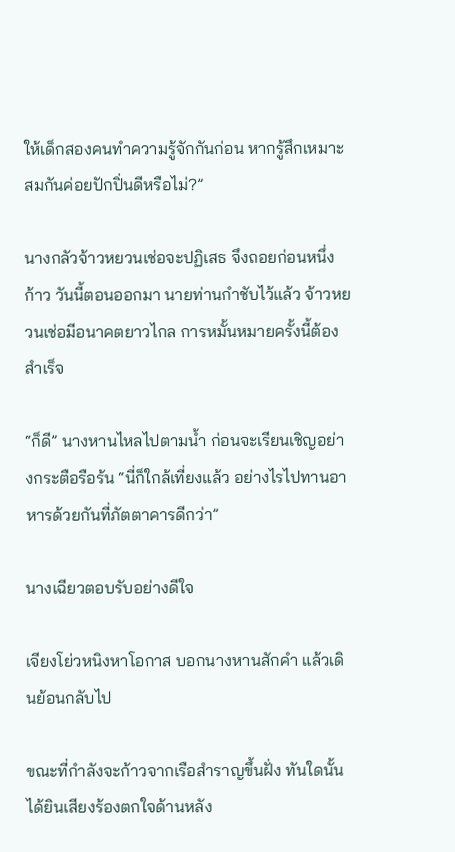ให้เด็กสองคนทำความรู้จักกันก่อน หากรู้สึกเหมาะสมกันค่อยปักปิ่นดีหรือไม่?”

นางกลัวจ้าวหยวนเช่อจะปฏิเสธ จึงถอยก่อนหนึ่งก้าว วันนี้ตอนออกมา นายท่านกำชับไว้แล้ว จ้าวหยวนเช่อมีอนาคตยาวไกล การหมั้นหมายครั้งนี้ต้องสำเร็จ

“ก็ดี” นางหานไหลไปตามน้ำ ก่อนจะเรียนเชิญอย่างกระตือรือร้น “นี่ก็ใกล้เที่ยงแล้ว อย่างไรไปทานอาหารด้วยกันที่ภัตตาคารดีกว่า”

นางเฉียวตอบรับอย่างดีใจ

เจียงโย่วหนิงหาโอกาส บอกนางหานสักคำ แล้วเดินย้อนกลับไป

ขณะที่กำลังจะก้าวจากเรือสำราญขึ้นฝั่ง ทันใดนั้นได้ยินเสียงร้องตกใจด้านหลัง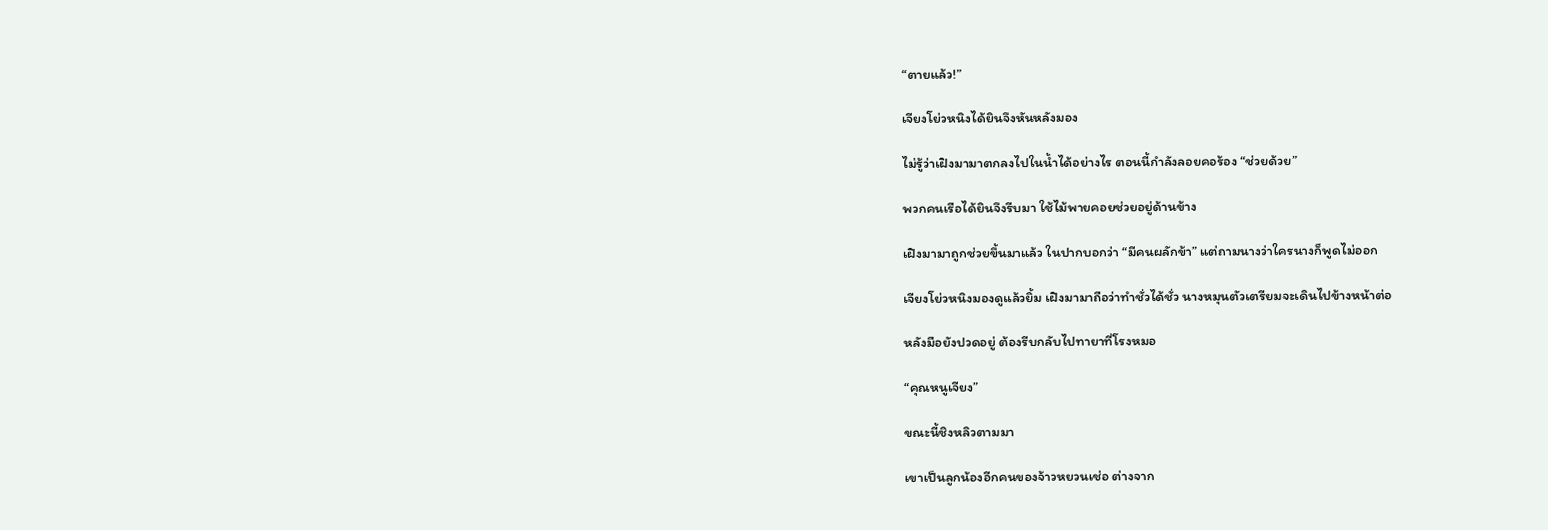“ตายแล้ว!”

เจียงโย่วหนิงได้ยินจึงหันหลังมอง

ไม่รู้ว่าเฝิงมามาตกลงไปในน้ำได้อย่างไร ตอนนี้กำลังลอยคอร้อง “ช่วยด้วย”

พวกคนเรือได้ยินจึงรีบมา ใช้ไม้พายคอยช่วยอยู่ด้านข้าง

เฝิงมามาถูกช่วยขึ้นมาแล้ว ในปากบอกว่า “มีคนผลักข้า” แต่ถามนางว่าใครนางก็พูดไม่ออก

เจียงโย่วหนิงมองดูแล้วยิ้ม เฝิงมามาถือว่าทำชั่วได้ชั่ว นางหมุนตัวเตรียมจะเดินไปข้างหน้าต่อ

หลังมือยังปวดอยู่ ต้องรีบกลับไปทายาที่โรงหมอ

“คุณหนูเจียง”

ขณะนี้ชิงหลิวตามมา

เขาเป็นลูกน้องอีกคนของจ้าวหยวนเช่อ ต่างจาก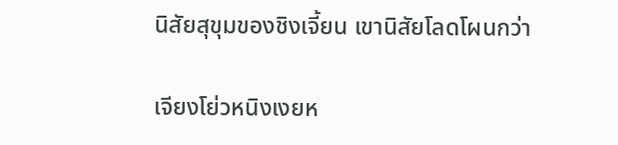นิสัยสุขุมของชิงเจี้ยน เขานิสัยโลดโผนกว่า

เจียงโย่วหนิงเงยห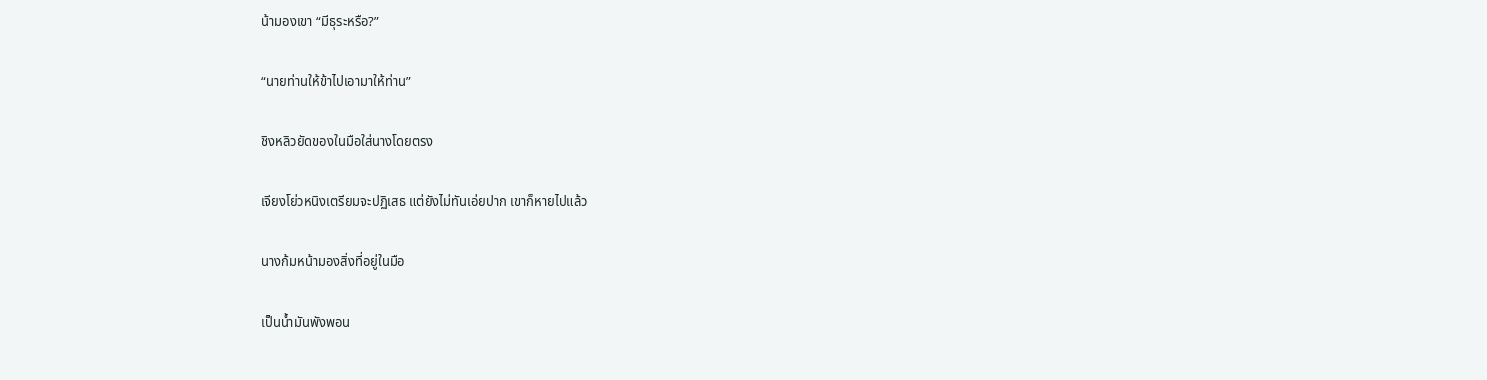น้ามองเขา “มีธุระหรือ?”

“นายท่านให้ข้าไปเอามาให้ท่าน”

ชิงหลิวยัดของในมือใส่นางโดยตรง

เจียงโย่วหนิงเตรียมจะปฏิเสธ แต่ยังไม่ทันเอ่ยปาก เขาก็หายไปแล้ว

นางก้มหน้ามองสิ่งที่อยู่ในมือ

เป็นน้ำมันพังพอน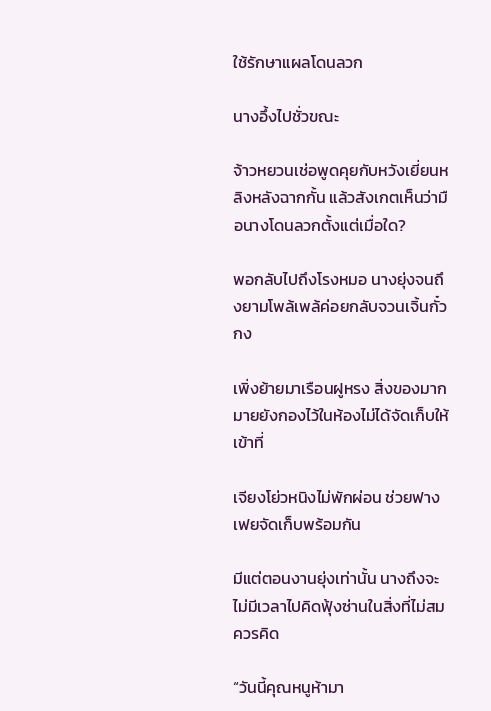ใช้รักษาแผลโดนลวก

นางอึ้งไปชั่วขณะ

จ้าวหยวนเช่อพูดคุยกับหวังเยี่ยนหลิงหลังฉากกั้น แล้วสังเกตเห็นว่ามือนางโดนลวกตั้งแต่เมื่อใด?

พอกลับไปถึงโรงหมอ นางยุ่งจนถึงยามโพล้เพล้ค่อยกลับจวนเจิ้นกั๋วกง

เพิ่งย้ายมาเรือนฝูหรง สิ่งของมากมายยังกองไว้ในห้องไม่ได้จัดเก็บให้เข้าที่

เจียงโย่วหนิงไม่พักผ่อน ช่วยฟางเฟยจัดเก็บพร้อมกัน

มีแต่ตอนงานยุ่งเท่านั้น นางถึงจะไม่มีเวลาไปคิดฟุ้งซ่านในสิ่งที่ไม่สมควรคิด

“วันนี้คุณหนูห้ามา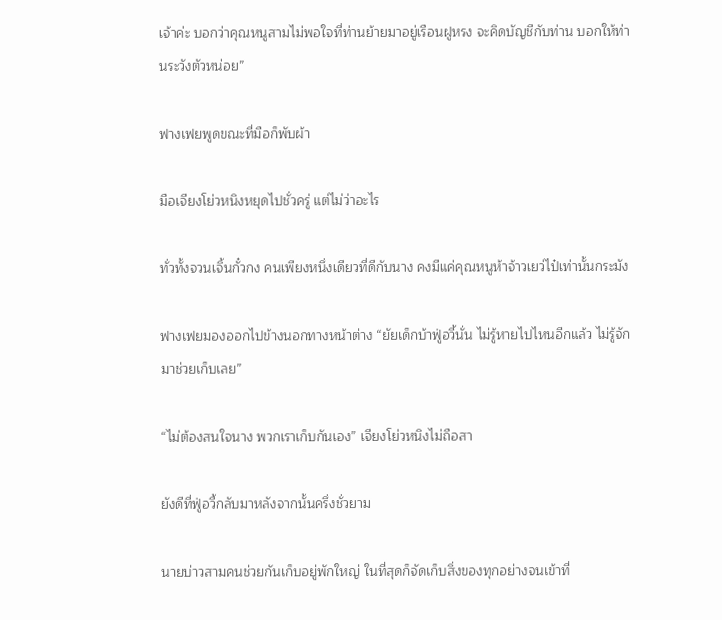เจ้าค่ะ บอกว่าคุณหนูสามไม่พอใจที่ท่านย้ายมาอยู่เรือนฝูหรง จะคิดบัญชีกับท่าน บอกให้ท่านระวังตัวหน่อย”

ฟางเฟยพูดขณะที่มือก็พับผ้า

มือเจียงโย่วหนิงหยุดไปชั่วครู่ แต่ไม่ว่าอะไร

ทั่วทั้งจวนเจิ้นกั๋วกง คนเพียงหนึ่งเดียวที่ดีกับนาง คงมีแค่คุณหนูห้าจ้าวเยว่ไป๋เท่านั้นกระมัง

ฟางเฟยมองออกไปข้างนอกทางหน้าต่าง “ยัยเด็กบ้าฟู่อวี้นั่น ไม่รู้หายไปไหนอีกแล้ว ไม่รู้จักมาช่วยเก็บเลย”

“ไม่ต้องสนใจนาง พวกเราเก็บกันเอง” เจียงโย่วหนิงไม่ถือสา

ยังดีที่ฟู่อวี้กลับมาหลังจากนั้นครึ่งชั่วยาม

นายบ่าวสามคนช่วยกันเก็บอยู่พักใหญ่ ในที่สุดก็จัดเก็บสิ่งของทุกอย่างจนเข้าที่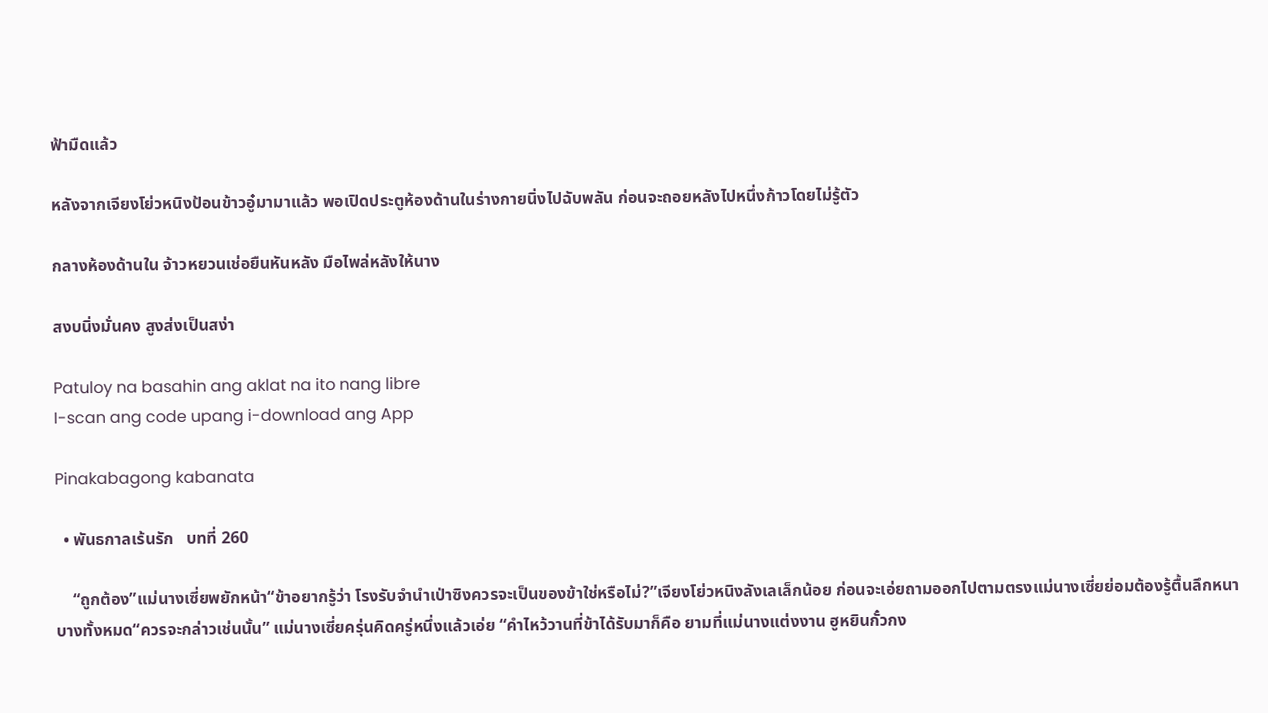ฟ้ามืดแล้ว

หลังจากเจียงโย่วหนิงป้อนข้าวอู๋มามาแล้ว พอเปิดประตูห้องด้านในร่างกายนิ่งไปฉับพลัน ก่อนจะถอยหลังไปหนึ่งก้าวโดยไม่รู้ตัว

กลางห้องด้านใน จ้าวหยวนเช่อยืนหันหลัง มือไพล่หลังให้นาง

สงบนิ่งมั่นคง สูงส่งเป็นสง่า

Patuloy na basahin ang aklat na ito nang libre
I-scan ang code upang i-download ang App

Pinakabagong kabanata

  • พันธกาลเร้นรัก   บทที่ 260

    “ถูกต้อง”แม่นางเซี่ยพยักหน้า“ข้าอยากรู้ว่า โรงรับจำนำเป่าซิงควรจะเป็นของข้าใช่หรือไม่?”เจียงโย่วหนิงลังเลเล็กน้อย ก่อนจะเอ่ยถามออกไปตามตรงแม่นางเซี่ยย่อมต้องรู้ตื้นลึกหนาบางทั้งหมด“ควรจะกล่าวเช่นนั้น” แม่นางเซี่ยครุ่นคิดครู่หนึ่งแล้วเอ่ย “คำไหว้วานที่ข้าได้รับมาก็คือ ยามที่แม่นางแต่งงาน ฮูหยินกั๋วกง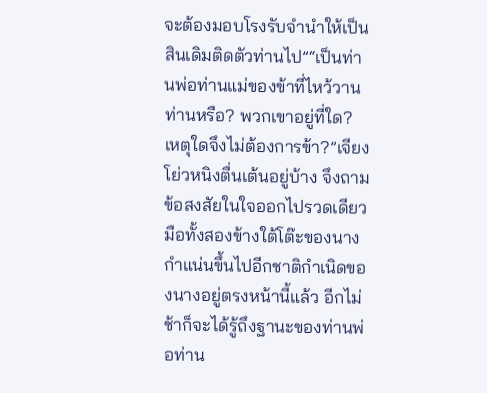จะต้องมอบโรงรับจำนำให้เป็นสินเดิมติดตัวท่านไป”“เป็นท่านพ่อท่านแม่ของข้าที่ไหว้วานท่านหรือ? พวกเขาอยู่ที่ใด? เหตุใดจึงไม่ต้องการข้า?”เจียงโย่วหนิงตื่นเต้นอยู่บ้าง จึงถามข้อสงสัยในใจออกไปรวดเดียวมือทั้งสองข้างใต้โต๊ะของนางกำแน่นขึ้นไปอีกชาติกำเนิดของนางอยู่ตรงหน้านี้แล้ว อีกไม่ช้าก็จะได้รู้ถึงฐานะของท่านพ่อท่าน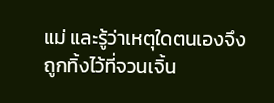แม่ และรู้ว่าเหตุใดตนเองจึงถูกทิ้งไว้ที่จวนเจิ้น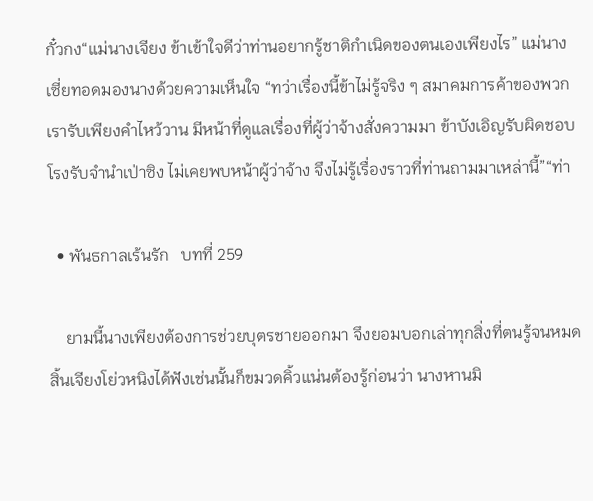กั๋วกง“แม่นางเจียง ข้าเข้าใจดีว่าท่านอยากรู้ชาติกำเนิดของตนเองเพียงไร” แม่นางเซี่ยทอดมองนางด้วยความเห็นใจ “ทว่าเรื่องนี้ข้าไม่รู้จริง ๆ สมาคมการค้าของพวกเรารับเพียงคำไหว้วาน มีหน้าที่ดูแลเรื่องที่ผู้ว่าจ้างสั่งความมา ข้าบังเอิญรับผิดชอบโรงรับจำนำเป่าซิง ไม่เคยพบหน้าผู้ว่าจ้าง จึงไม่รู้เรื่องราวที่ท่านถามมาเหล่านี้”“ท่า

  • พันธกาลเร้นรัก   บทที่ 259

    ยามนี้นางเพียงต้องการช่วยบุตรชายออกมา จึงยอมบอกเล่าทุกสิ่งที่ตนรู้จนหมดสิ้นเจียงโย่วหนิงได้ฟังเช่นนั้นก็ขมวดคิ้วแน่นต้องรู้ก่อนว่า นางหานมิ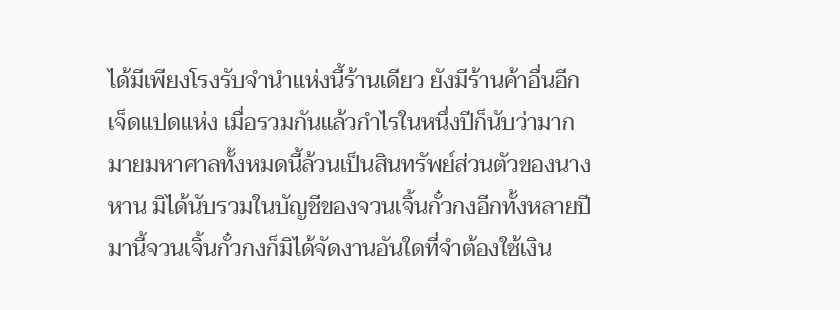ได้มีเพียงโรงรับจำนำแห่งนี้ร้านเดียว ยังมีร้านค้าอื่นอีกเจ็ดแปดแห่ง เมื่อรวมกันแล้วกำไรในหนึ่งปีก็นับว่ามากมายมหาศาลทั้งหมดนี้ล้วนเป็นสินทรัพย์ส่วนตัวของนางหาน มิได้นับรวมในบัญชีของจวนเจิ้นกั๋วกงอีกทั้งหลายปีมานี้จวนเจิ้นกั๋วกงก็มิได้จัดงานอันใดที่จำต้องใช้เงิน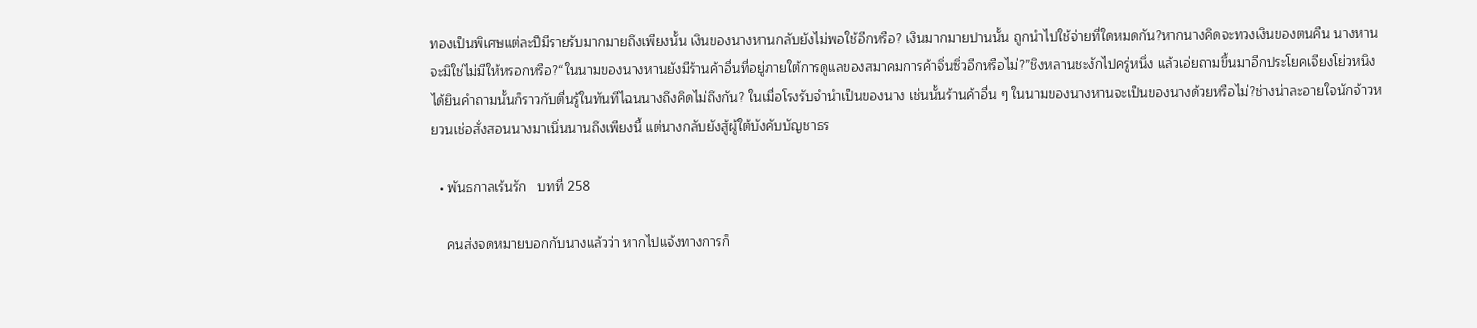ทองเป็นพิเศษแต่ละปีมีรายรับมากมายถึงเพียงนั้น เงินของนางหานกลับยังไม่พอใช้อีกหรือ? เงินมากมายปานนั้น ถูกนำไปใช้จ่ายที่ใดหมดกัน?หากนางคิดจะทวงเงินของตนคืน นางหานจะมิใช่ไม่มีให้หรอกหรือ?“ในนามของนางหานยังมีร้านค้าอื่นที่อยู่ภายใต้การดูแลของสมาคมการค้าจิ่นซิ่วอีกหรือไม่?”ชิงหลานชะงักไปครู่หนึ่ง แล้วเอ่ยถามขึ้นมาอีกประโยคเจียงโย่วหนิงได้ยินคำถามนั้นก็ราวกับตื่นรู้ในทันทีไฉนนางถึงคิดไม่ถึงกัน? ในเมื่อโรงรับจำนำเป็นของนาง เช่นนั้นร้านค้าอื่น ๆ ในนามของนางหานจะเป็นของนางด้วยหรือไม่?ช่างน่าละอายใจนักจ้าวหยวนเช่อสั่งสอนนางมาเนิ่นนานถึงเพียงนี้ แต่นางกลับยังสู้ผู้ใต้บังคับบัญชาธร

  • พันธกาลเร้นรัก   บทที่ 258

    คนส่งจดหมายบอกกับนางแล้วว่า หากไปแจ้งทางการก็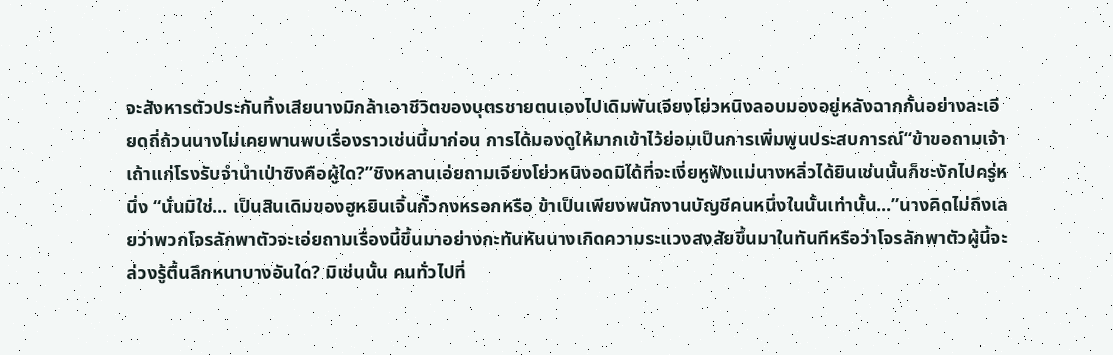จะสังหารตัวประกันทิ้งเสียนางมิกล้าเอาชีวิตของบุตรชายตนเองไปเดิมพันเจียงโย่วหนิงลอบมองอยู่หลังฉากกั้นอย่างละเอียดถี่ถ้วนนางไม่เคยพานพบเรื่องราวเช่นนี้มาก่อน การได้มองดูให้มากเข้าไว้ย่อมเป็นการเพิ่มพูนประสบการณ์“ข้าขอถามเจ้า เถ้าแก่โรงรับจำนำเป่าซิงคือผู้ใด?”ชิงหลานเอ่ยถามเจียงโย่วหนิงอดมิได้ที่จะเงี่ยหูฟังแม่นางหลิ่วได้ยินเช่นนั้นก็ชะงักไปครู่หนึ่ง “นั่นมิใช่... เป็นสินเดิมของฮูหยินเจิ้นกั๋วกงหรอกหรือ ข้าเป็นเพียงพนักงานบัญชีคนหนึ่งในนั้นเท่านั้น...”นางคิดไม่ถึงเลยว่าพวกโจรลักพาตัวจะเอ่ยถามเรื่องนี้ขึ้นมาอย่างกะทันหันนางเกิดความระแวงสงสัยขึ้นมาในทันทีหรือว่าโจรลักพาตัวผู้นี้จะล่วงรู้ตื้นลึกหนาบางอันใด? มิเช่นนั้น คนทั่วไปที่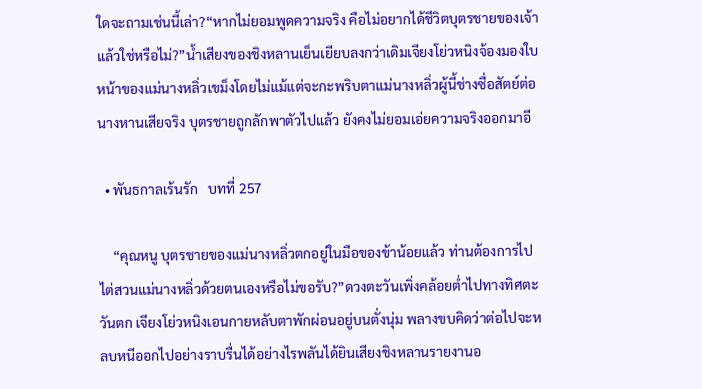ใดจะถามเช่นนี้เล่า?“หากไม่ยอมพูดความจริง คือไม่อยากได้ชีวิตบุตรชายของเจ้าแล้วใช่หรือไม่?”น้ำเสียงของชิงหลานเย็นเยียบลงกว่าเดิมเจียงโย่วหนิงจ้องมองใบหน้าของแม่นางหลิ่วเขม็งโดยไม่แม้แต่จะกะพริบตาแม่นางหลิ่วผู้นี้ช่างซื่อสัตย์ต่อนางหานเสียจริง บุตรชายถูกลักพาตัวไปแล้ว ยังคงไม่ยอมเอ่ยความจริงออกมาอี

  • พันธกาลเร้นรัก   บทที่ 257

    “คุณหนู บุตรชายของแม่นางหลิ่วตกอยู่ในมือของข้าน้อยแล้ว ท่านต้องการไปไต่สวนแม่นางหลิ่วด้วยตนเองหรือไม่ขอรับ?”ดวงตะวันเพิ่งคล้อยต่ำไปทางทิศตะวันตก เจียงโย่วหนิงเอนกายหลับตาพักผ่อนอยู่บนตั่งนุ่ม พลางขบคิดว่าต่อไปจะหลบหนีออกไปอย่างราบรื่นได้อย่างไรพลันได้ยินเสียงชิงหลานรายงานอ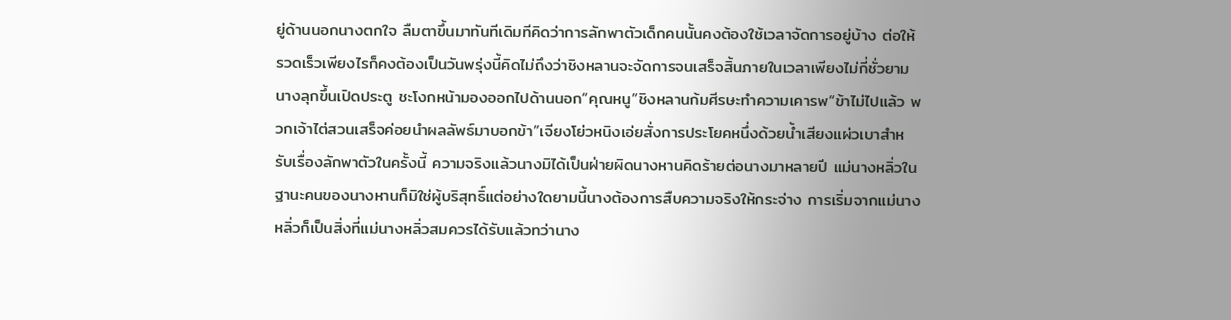ยู่ด้านนอกนางตกใจ ลืมตาขึ้นมาทันทีเดิมทีคิดว่าการลักพาตัวเด็กคนนั้นคงต้องใช้เวลาจัดการอยู่บ้าง ต่อให้รวดเร็วเพียงไรก็คงต้องเป็นวันพรุ่งนี้คิดไม่ถึงว่าชิงหลานจะจัดการจนเสร็จสิ้นภายในเวลาเพียงไม่กี่ชั่วยามนางลุกขึ้นเปิดประตู ชะโงกหน้ามองออกไปด้านนอก“คุณหนู”ชิงหลานก้มศีรษะทำความเคารพ“ข้าไม่ไปแล้ว พวกเจ้าไต่สวนเสร็จค่อยนำผลลัพธ์มาบอกข้า”เจียงโย่วหนิงเอ่ยสั่งการประโยคหนึ่งด้วยน้ำเสียงแผ่วเบาสำหรับเรื่องลักพาตัวในครั้งนี้ ความจริงแล้วนางมิได้เป็นฝ่ายผิดนางหานคิดร้ายต่อนางมาหลายปี แม่นางหลิ่วในฐานะคนของนางหานก็มิใช่ผู้บริสุทธิ์แต่อย่างใดยามนี้นางต้องการสืบความจริงให้กระจ่าง การเริ่มจากแม่นางหลิ่วก็เป็นสิ่งที่แม่นางหลิ่วสมควรได้รับแล้วทว่านาง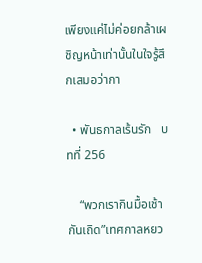เพียงแค่ไม่ค่อยกล้าเผชิญหน้าเท่านั้นในใจรู้สึกเสมอว่ากา

  • พันธกาลเร้นรัก   บทที่ 256

    “พวกเรากินมื้อเช้ากันเถิด”เทศกาลหยว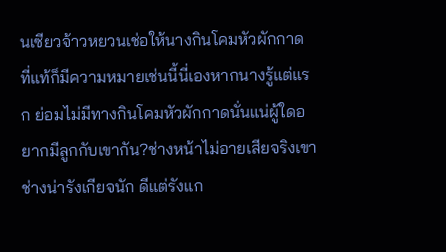นเซียวจ้าวหยวนเช่อให้นางกินโคมหัวผักกาด ที่แท้ก็มีความหมายเช่นนี้นี่เองหากนางรู้แต่แรก ย่อมไม่มีทางกินโคมหัวผักกาดนั่นแน่ผู้ใดอยากมีลูกกับเขากัน?ช่างหน้าไม่อายเสียจริงเขาช่างน่ารังเกียจนัก ดีแต่รังแก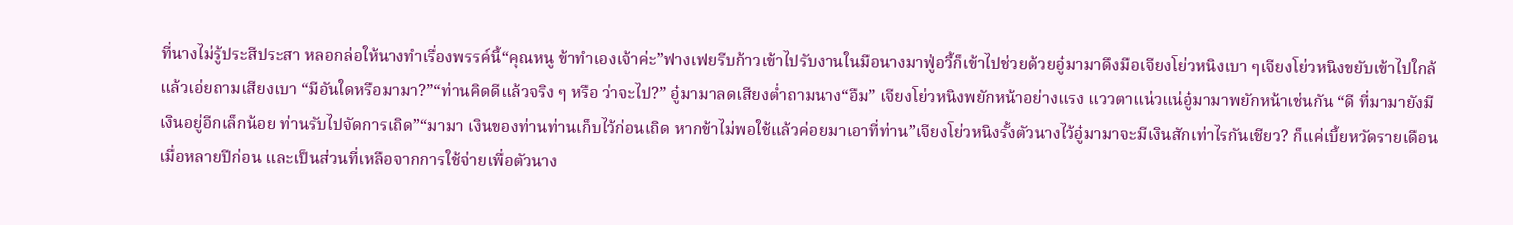ที่นางไม่รู้ประสีประสา หลอกล่อให้นางทำเรื่องพรรค์นี้“คุณหนู ข้าทำเองเจ้าค่ะ”ฟางเฟยรีบก้าวเข้าไปรับงานในมือนางมาฟู่อวี้ก็เข้าไปช่วยด้วยอู๋มามาดึงมือเจียงโย่วหนิงเบา ๆเจียงโย่วหนิงขยับเข้าไปใกล้แล้วเอ่ยถามเสียงเบา “มีอันใดหรือมามา?”“ท่านคิดดีแล้วจริง ๆ หรือ ว่าจะไป?” อู๋มามาลดเสียงต่ำถามนาง“อืม” เจียงโย่วหนิงพยักหน้าอย่างแรง แววตาแน่วแน่อู๋มามาพยักหน้าเช่นกัน “ดี ที่มามายังมีเงินอยู่อีกเล็กน้อย ท่านรับไปจัดการเถิด”“มามา เงินของท่านท่านเก็บไว้ก่อนเถิด หากข้าไม่พอใช้แล้วค่อยมาเอาที่ท่าน”เจียงโย่วหนิงรั้งตัวนางไว้อู๋มามาจะมีเงินสักเท่าไรกันเชียว? ก็แค่เบี้ยหวัดรายเดือนเมื่อหลายปีก่อน และเป็นส่วนที่เหลือจากการใช้จ่ายเพื่อตัวนาง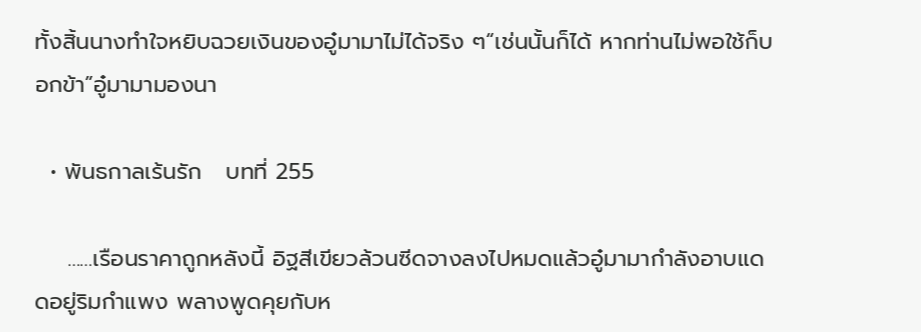ทั้งสิ้นนางทำใจหยิบฉวยเงินของอู๋มามาไม่ได้จริง ๆ“เช่นนั้นก็ได้ หากท่านไม่พอใช้ก็บอกข้า”อู๋มามามองนา

  • พันธกาลเร้นรัก   บทที่ 255

    ……เรือนราคาถูกหลังนี้ อิฐสีเขียวล้วนซีดจางลงไปหมดแล้วอู๋มามากำลังอาบแดดอยู่ริมกำแพง พลางพูดคุยกับห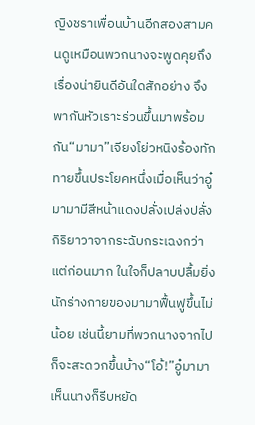ญิงชราเพื่อนบ้านอีกสองสามคนดูเหมือนพวกนางจะพูดคุยถึงเรื่องน่ายินดีอันใดสักอย่าง จึงพากันหัวเราะร่วนขึ้นมาพร้อมกัน“มามา”เจียงโย่วหนิงร้องทักทายขึ้นประโยคหนึ่งเมื่อเห็นว่าอู๋มามามีสีหน้าแดงปลั่งเปล่งปลั่ง กิริยาวาจากระฉับกระเฉงกว่าแต่ก่อนมาก ในใจก็ปลาบปลื้มยิ่งนักร่างกายของมามาฟื้นฟูขึ้นไม่น้อย เช่นนี้ยามที่พวกนางจากไปก็จะสะดวกขึ้นบ้าง“โอ้!”อู๋มามาเห็นนางก็รีบหยัด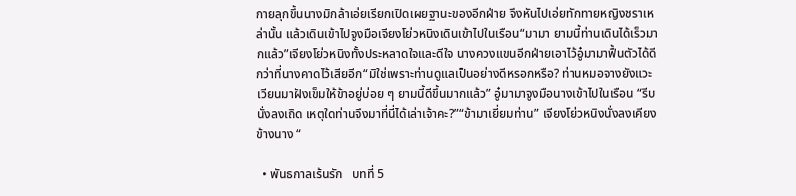กายลุกขึ้นนางมิกล้าเอ่ยเรียกเปิดเผยฐานะของอีกฝ่าย จึงหันไปเอ่ยทักทายหญิงชราเหล่านั้น แล้วเดินเข้าไปจูงมือเจียงโย่วหนิงเดินเข้าไปในเรือน“มามา ยามนี้ท่านเดินได้เร็วมากแล้ว”เจียงโย่วหนิงทั้งประหลาดใจและดีใจ นางควงแขนอีกฝ่ายเอาไว้อู๋มามาฟื้นตัวได้ดีกว่าที่นางคาดไว้เสียอีก“มิใช่เพราะท่านดูแลเป็นอย่างดีหรอกหรือ? ท่านหมอจางยังแวะเวียนมาฝังเข็มให้ข้าอยู่บ่อย ๆ ยามนี้ดีขึ้นมากแล้ว” อู๋มามาจูงมือนางเข้าไปในเรือน “รีบนั่งลงเถิด เหตุใดท่านจึงมาที่นี่ได้เล่าเจ้าคะ?”“ข้ามาเยี่ยมท่าน” เจียงโย่วหนิงนั่งลงเคียงข้างนาง “

  • พันธกาลเร้นรัก   บทที่ 5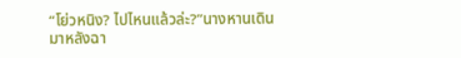“โย่วหนิง? ไปไหนแล้วล่ะ?”นางหานเดินมาหลังฉา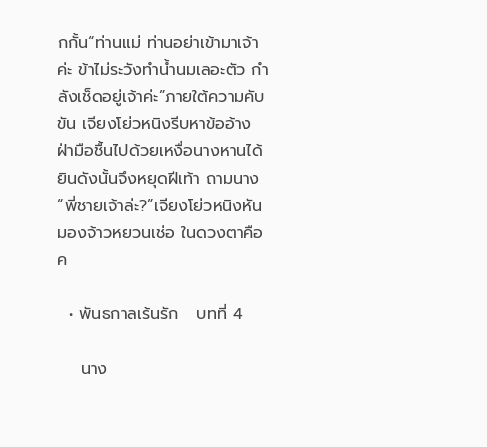กกั้น“ท่านแม่ ท่านอย่าเข้ามาเจ้าค่ะ ข้าไม่ระวังทำน้ำนมเลอะตัว กำลังเช็ดอยู่เจ้าค่ะ”ภายใต้ความคับขัน เจียงโย่วหนิงรีบหาข้ออ้าง ฝ่ามือชื้นไปด้วยเหงื่อนางหานได้ยินดังนั้นจึงหยุดฝีเท้า ถามนาง “พี่ชายเจ้าล่ะ?”เจียงโย่วหนิงหันมองจ้าวหยวนเช่อ ในดวงตาคือค

  • พันธกาลเร้นรัก   บทที่ 4

    นาง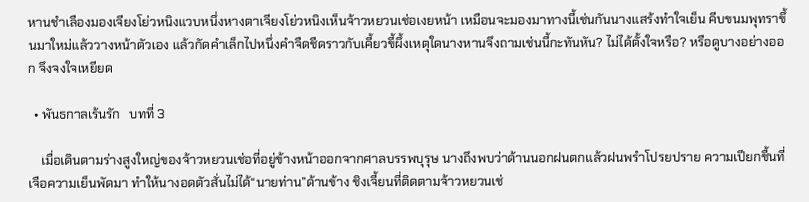หานชำเลืองมองเจียงโย่วหนิงแวบหนึ่งหางตาเจียงโย่วหนิงเห็นจ้าวหยวนเช่อเงยหน้า เหมือนจะมองมาทางนี้เช่นกันนางแสร้งทำใจเย็น คีบขนมพุทราขึ้นมาใหม่แล้ววางหน้าตัวเอง แล้วกัดคำเล็กไปหนึ่งคำจืดชืดราวกับเคี้ยวขี้ผึ้งเหตุใดนางหานจึงถามเช่นนี้กะทันหัน? ไม่ได้ตั้งใจหรือ? หรือดูบางอย่างออก จึงจงใจเหยียด

  • พันธกาลเร้นรัก   บทที่ 3

    เมื่อเดินตามร่างสูงใหญ่ของจ้าวหยวนเช่อที่อยู่ข้างหน้าออกจากศาลบรรพบุรุษ นางถึงพบว่าด้านนอกฝนตกแล้วฝนพรำโปรยปราย ความเปียกชื้นที่เจือความเย็นพัดมา ทำให้นางอดตัวสั่นไม่ได้“นายท่าน”ด้านข้าง ชิงเจี้ยนที่ติดตามจ้าวหยวนเช่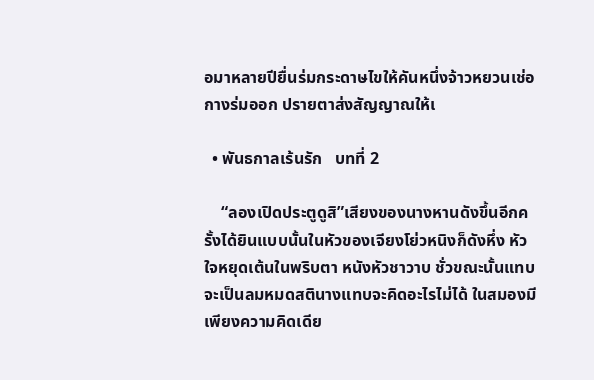อมาหลายปียื่นร่มกระดาษไขให้คันหนึ่งจ้าวหยวนเช่อกางร่มออก ปรายตาส่งสัญญาณให้เ

  • พันธกาลเร้นรัก   บทที่ 2

    “ลองเปิดประตูดูสิ”เสียงของนางหานดังขึ้นอีกครั้งได้ยินแบบนั้นในหัวของเจียงโย่วหนิงก็ดังหึ่ง หัวใจหยุดเต้นในพริบตา หนังหัวชาวาบ ชั่วขณะนั้นแทบจะเป็นลมหมดสตินางแทบจะคิดอะไรไม่ได้ ในสมองมีเพียงความคิดเดีย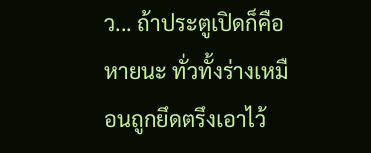ว... ถ้าประตูเปิดก็คือหายนะ ทั่วทั้งร่างเหมือนถูกยึดตรึงเอาไว้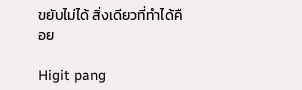ขยับไม่ได้ สิ่งเดียวที่ทำได้คือย

Higit pang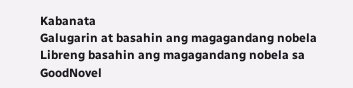Kabanata
Galugarin at basahin ang magagandang nobela
Libreng basahin ang magagandang nobela sa GoodNovel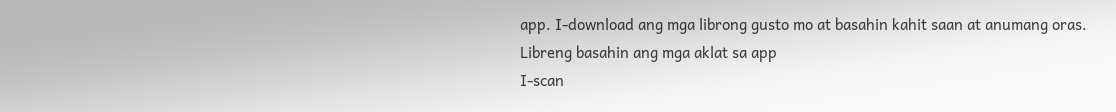app. I-download ang mga librong gusto mo at basahin kahit saan at anumang oras.
Libreng basahin ang mga aklat sa app
I-scan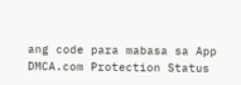ang code para mabasa sa App
DMCA.com Protection Status